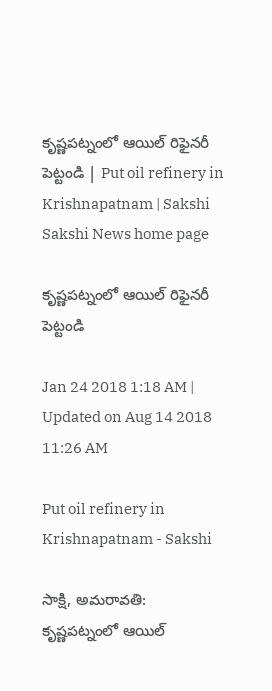కృష్ణపట్నంలో ఆయిల్‌ రిఫైనరీ పెట్టండి | Put oil refinery in Krishnapatnam | Sakshi
Sakshi News home page

కృష్ణపట్నంలో ఆయిల్‌ రిఫైనరీ పెట్టండి

Jan 24 2018 1:18 AM | Updated on Aug 14 2018 11:26 AM

Put oil refinery in Krishnapatnam - Sakshi

సాక్షి, అమరావతి: కృష్ణపట్నంలో ఆయిల్‌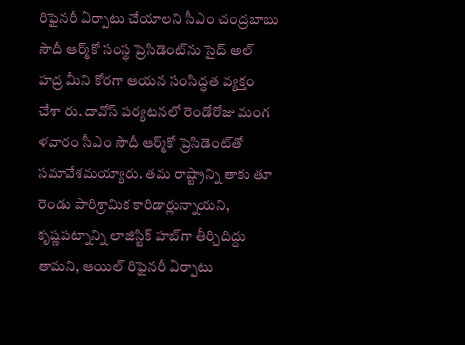రిఫైనరీ ఏర్పాటు చేయాలని సీఎం చంద్రబాబు సౌదీ ఆర్మ్‌కో సంస్థ ప్రెసిడెంట్‌ను సైద్‌ అల్‌ హద్ర మీని కోరగా ఆయన సంసిద్ధత వ్యక్తం చేశా రు. దావోస్‌ పర్యటనలో రెండోరోజు మంగ ళవారం సీఎం సౌదీ ఆర్మ్‌కో ప్రెసిడెంట్‌తో సమావేశమయ్యారు. తమ రాష్ట్రాన్ని తాకు తూ రెండు పారిశ్రామిక కారిడార్లున్నాయని, కృష్ణపట్నాన్ని లాజిస్టిక్‌ హబ్‌గా తీర్చిదిద్దు తామని, ఆయిల్‌ రిఫైనరీ ఏర్పాటు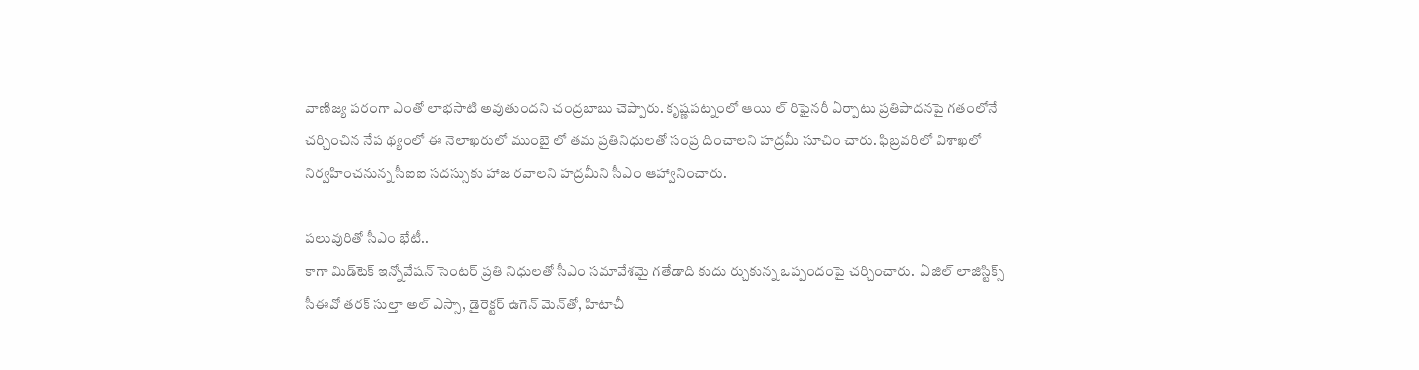వాణిజ్య పరంగా ఎంతో లాభసాటి అవుతుందని చంద్రబాబు చెప్పారు. కృష్ణపట్నంలో ఆయి ల్‌ రిఫైనరీ ఏర్పాటు ప్రతిపాదనపై గతంలోనే చర్చించిన నేప థ్యంలో ఈ నెలాఖరులో ముంబై లో తమ ప్రతినిధులతో సంప్ర దించాలని హద్రమీ సూచిం చారు. ఫిబ్రవరిలో విశాఖలో నిర్వహించనున్న సీఐఐ సదస్సుకు హాజ రవాలని హద్రమీని సీఎం ఆహ్వానించారు.

పలువురితో సీఎం భేటీ..
కాగా మిడ్‌టెక్‌ ఇన్నోవేషన్‌ సెంటర్‌ ప్రతి నిధులతో సీఎం సమావేశమై గతేడాది కుదు ర్చుకున్న ఒప్పందంపై చర్చించారు.  ఏజిల్‌ లాజిస్టిక్స్‌ సీఈవో తరక్‌ సుల్తా అల్‌ ఎస్సా, డైరెక్టర్‌ ఉగెన్‌ మెన్‌తో, హిటాచీ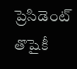ప్రెసిడెంట్‌ తొషైకీ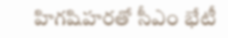హిగషిహరతో సీఎం భేటీ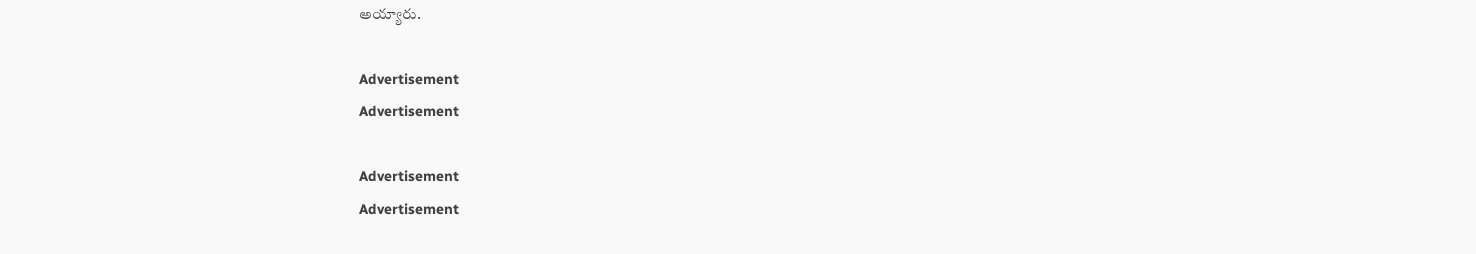అయ్యారు.

Advertisement
Advertisement

Advertisement
Advertisement